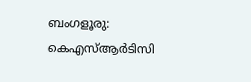ബംഗളൂരു: കെഎസ്ആർടിസി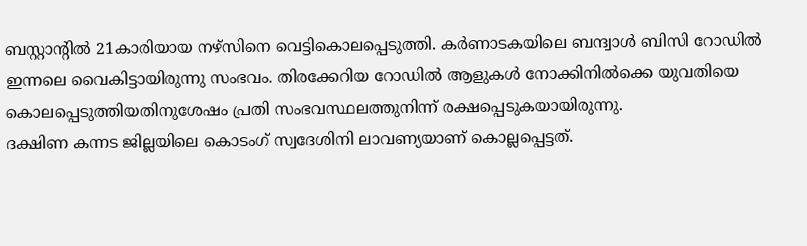ബസ്റ്റാന്റിൽ 21കാരിയായ നഴ്സിനെ വെട്ടികൊലപ്പെടുത്തി. കർണാടകയിലെ ബന്ദ്വാൾ ബിസി റോഡിൽ ഇന്നലെ വൈകിട്ടായിരുന്നു സംഭവം. തിരക്കേറിയ റോഡിൽ ആളുകൾ നോക്കിനിൽക്കെ യുവതിയെ കൊലപ്പെടുത്തിയതിനുശേഷം പ്രതി സംഭവസ്ഥലത്തുനിന്ന് രക്ഷപ്പെടുകയായിരുന്നു.
ദക്ഷിണ കന്നട ജില്ലയിലെ കൊടംഗ് സ്വദേശിനി ലാവണ്യയാണ് കൊല്ലപ്പെട്ടത്.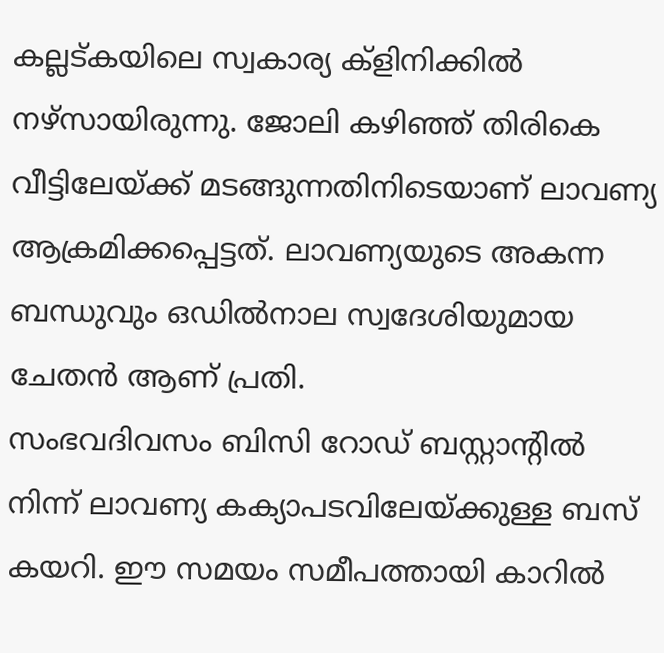കല്ലട്കയിലെ സ്വകാര്യ ക്ളിനിക്കിൽ നഴ്സായിരുന്നു. ജോലി കഴിഞ്ഞ് തിരികെ വീട്ടിലേയ്ക്ക് മടങ്ങുന്നതിനിടെയാണ് ലാവണ്യ ആക്രമിക്കപ്പെട്ടത്. ലാവണ്യയുടെ അകന്ന ബന്ധുവും ഒഡിൽനാല സ്വദേശിയുമായ ചേതൻ ആണ് പ്രതി.
സംഭവദിവസം ബിസി റോഡ് ബസ്റ്റാന്റിൽ നിന്ന് ലാവണ്യ കക്യാപടവിലേയ്ക്കുള്ള ബസ് കയറി. ഈ സമയം സമീപത്തായി കാറിൽ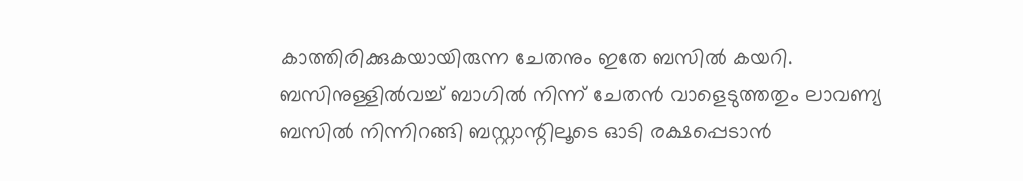കാത്തിരിക്കുകയായിരുന്ന ചേതനും ഇതേ ബസിൽ കയറി. ബസിനുള്ളിൽവച്ച് ബാഗിൽ നിന്ന് ചേതൻ വാളെടുത്തതും ലാവണ്യ ബസിൽ നിന്നിറങ്ങി ബസ്റ്റാന്റിലൂടെ ഓടി രക്ഷപ്പെടാൻ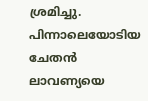ശ്രമിച്ചു. പിന്നാലെയോടിയ ചേതൻ ലാവണ്യയെ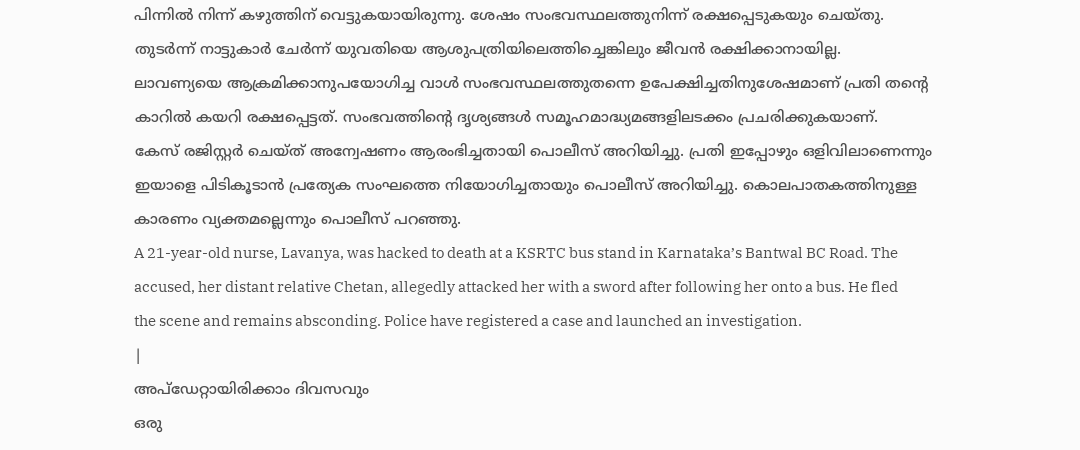പിന്നിൽ നിന്ന് കഴുത്തിന് വെട്ടുകയായിരുന്നു. ശേഷം സംഭവസ്ഥലത്തുനിന്ന് രക്ഷപ്പെടുകയും ചെയ്തു. തുടർന്ന് നാട്ടുകാർ ചേർന്ന് യുവതിയെ ആശുപത്രിയിലെത്തിച്ചെങ്കിലും ജീവൻ രക്ഷിക്കാനായില്ല.
ലാവണ്യയെ ആക്രമിക്കാനുപയോഗിച്ച വാൾ സംഭവസ്ഥലത്തുതന്നെ ഉപേക്ഷിച്ചതിനുശേഷമാണ് പ്രതി തന്റെ കാറിൽ കയറി രക്ഷപ്പെട്ടത്. സംഭവത്തിന്റെ ദൃശ്യങ്ങൾ സമൂഹമാദ്ധ്യമങ്ങളിലടക്കം പ്രചരിക്കുകയാണ്.
കേസ് രജിസ്റ്റർ ചെയ്ത് അന്വേഷണം ആരംഭിച്ചതായി പൊലീസ് അറിയിച്ചു. പ്രതി ഇപ്പോഴും ഒളിവിലാണെന്നും ഇയാളെ പിടികൂടാൻ പ്രത്യേക സംഘത്തെ നിയോഗിച്ചതായും പൊലീസ് അറിയിച്ചു. കൊലപാതകത്തിനുള്ള കാരണം വ്യക്തമല്ലെന്നും പൊലീസ് പറഞ്ഞു.
A 21-year-old nurse, Lavanya, was hacked to death at a KSRTC bus stand in Karnataka’s Bantwal BC Road. The accused, her distant relative Chetan, allegedly attacked her with a sword after following her onto a bus. He fled the scene and remains absconding. Police have registered a case and launched an investigation.
|
അപ്ഡേറ്റായിരിക്കാം ദിവസവും
ഒരു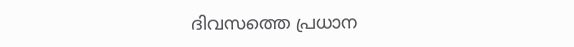ദിവസത്തെ പ്രധാന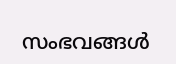സംഭവങ്ങൾ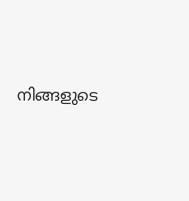നിങ്ങളുടെ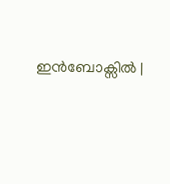ഇൻബോക്സിൽ |